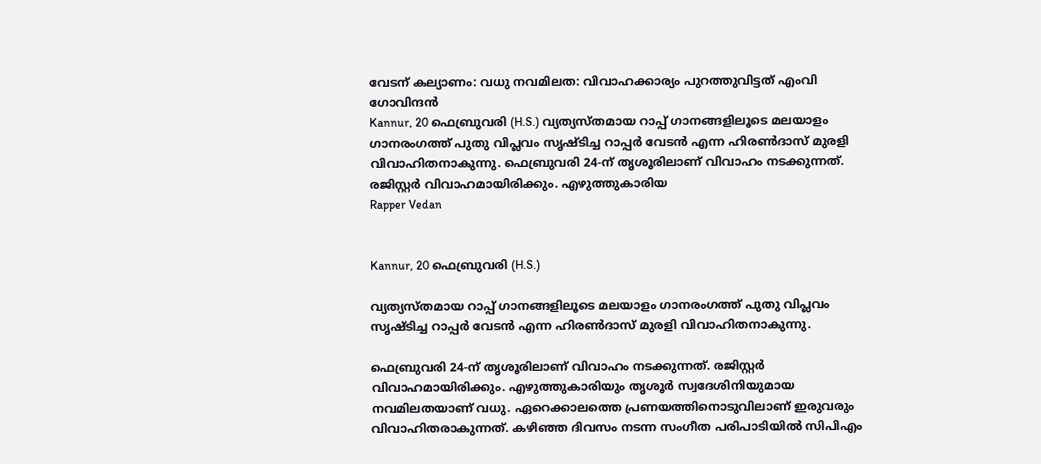വേടന് കല്യാണം: വധു നവമിലത: വിവാഹക്കാര്യം പുറത്തുവിട്ടത് എംവി ഗോവിന്ദന്‍
Kannur, 20 ഫെബ്രുവരി (H.S.) വ്യത്യസ്തമായ റാപ്പ് ഗാനങ്ങളിലൂടെ മലയാളം ഗാനരംഗത്ത് പുതു വിപ്ലവം സൃഷ്ടിച്ച റാപ്പര്‍ വേടന്‍ എന്ന ഹിരണ്‍ദാസ് മുരളി വിവാഹിതനാകുന്നു. ഫെബ്രുവരി 24-ന് തൃശൂരിലാണ് വിവാഹം നടക്കുന്നത്. രജിസ്റ്റര്‍ വിവാഹമായിരിക്കും. എഴുത്തുകാരിയ
Rapper Vedan


Kannur, 20 ഫെബ്രുവരി (H.S.)

വ്യത്യസ്തമായ റാപ്പ് ഗാനങ്ങളിലൂടെ മലയാളം ഗാനരംഗത്ത് പുതു വിപ്ലവം സൃഷ്ടിച്ച റാപ്പര്‍ വേടന്‍ എന്ന ഹിരണ്‍ദാസ് മുരളി വിവാഹിതനാകുന്നു.

ഫെബ്രുവരി 24-ന് തൃശൂരിലാണ് വിവാഹം നടക്കുന്നത്. രജിസ്റ്റര്‍ വിവാഹമായിരിക്കും. എഴുത്തുകാരിയും തൃശൂര്‍ സ്വദേശിനിയുമായ നവമിലതയാണ് വധു. ഏറെക്കാലത്തെ പ്രണയത്തിനൊടുവിലാണ് ഇരുവരും വിവാഹിതരാകുന്നത്. കഴിഞ്ഞ ദിവസം നടന്ന സംഗീത പരിപാടിയില്‍ സിപിഎം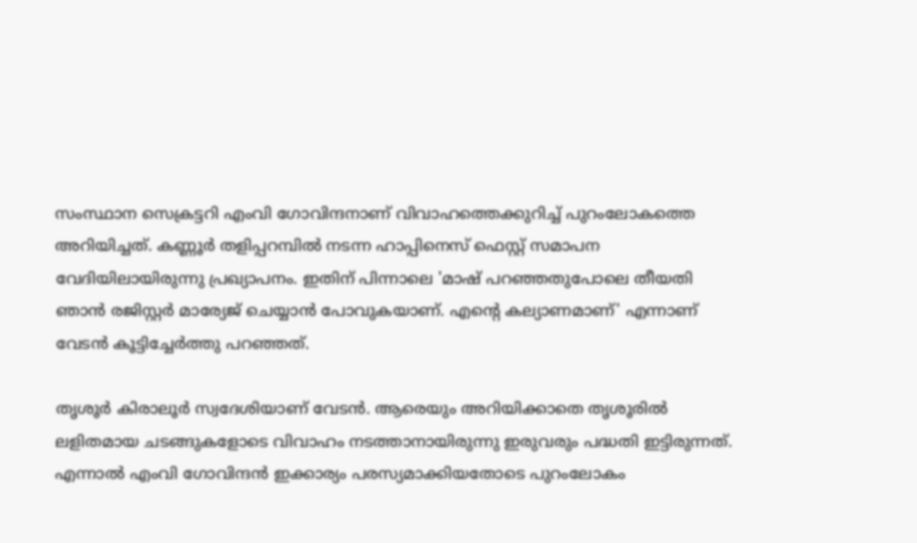സംസ്ഥാന സെക്രട്ടറി എംവി ഗോവിന്ദനാണ് വിവാഹത്തെക്കുറിച്ച്‌ പുറംലോകത്തെ അറിയിച്ചത്. കണ്ണൂര്‍ തളിപ്പറമ്പില്‍ നടന്ന ഹാപ്പിനെസ് ഫെസ്റ്റ് സമാപന വേദിയിലായിരുന്നു പ്രഖ്യാപനം. ഇതിന് പിന്നാലെ 'മാഷ് പറഞ്ഞതുപോലെ തീയതി ഞാന്‍ രജിസ്റ്റര്‍ മാര്യേജ് ചെയ്യാന്‍ പോവുകയാണ്. എന്റെ കല്യാണമാണ്' എന്നാണ് വേടന്‍ കൂട്ടിച്ചേര്‍ത്തു പറഞ്ഞത്.

തൃശൂര്‍ കിരാലൂര്‍ സ്വദേശിയാണ് വേടന്‍. ആരെയും അറിയിക്കാതെ തൃശൂരില്‍ ലളിതമായ ചടങ്ങുകളോടെ വിവാഹം നടത്താനായിരുന്നു ഇരുവരും പദ്ധതി ഇട്ടിരുന്നത്. എന്നാല്‍ എംവി ഗോവിന്ദന്‍ ഇക്കാര്യം പരസ്യമാക്കിയതോടെ പുറംലോകം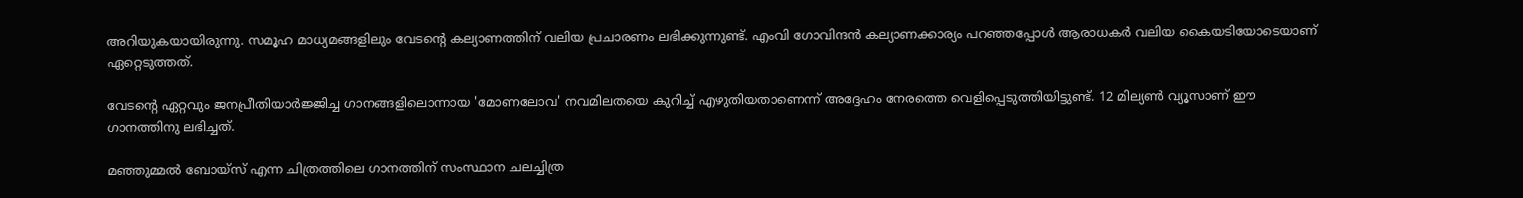അറിയുകയായിരുന്നു. സമൂഹ മാധ്യമങ്ങളിലും വേടന്റെ കല്യാണത്തിന് വലിയ പ്രചാരണം ലഭിക്കുന്നുണ്ട്. എംവി ഗോവിന്ദന്‍ കല്യാണക്കാര്യം പറഞ്ഞപ്പോള്‍ ആരാധകര്‍ വലിയ കൈയടിയോടെയാണ് ഏറ്റെടുത്തത്.

വേടന്റെ ഏറ്റവും ജനപ്രീതിയാര്‍ജ്ജിച്ച ഗാനങ്ങളിലൊന്നായ 'മോണലോവ' നവമിലതയെ കുറിച്ച്‌ എഴുതിയതാണെന്ന് അദ്ദേഹം നേരത്തെ വെളിപ്പെടുത്തിയിട്ടുണ്ട്. 12 മില്യണ്‍ വ്യൂസാണ് ഈ ഗാനത്തിനു ലഭിച്ചത്.

മഞ്ഞുമ്മല്‍ ബോയ്‌സ് എന്ന ചിത്രത്തിലെ ഗാനത്തിന് സംസ്ഥാന ചലച്ചിത്ര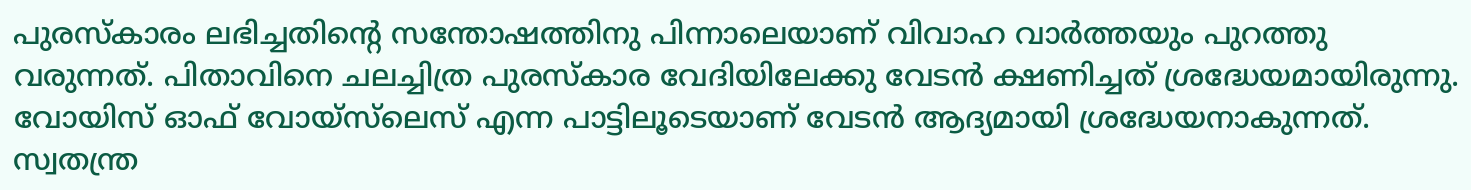പുരസ്‌കാരം ലഭിച്ചതിന്റെ സന്തോഷത്തിനു പിന്നാലെയാണ് വിവാഹ വാര്‍ത്തയും പുറത്തു വരുന്നത്. പിതാവിനെ ചലച്ചിത്ര പുരസ്‌കാര വേദിയിലേക്കു വേടന്‍ ക്ഷണിച്ചത് ശ്രദ്ധേയമായിരുന്നു. വോയിസ് ഓഫ് വോയ്‌സ്‌ലെസ് എന്ന പാട്ടിലൂടെയാണ് വേടന്‍ ആദ്യമായി ശ്രദ്ധേയനാകുന്നത്. സ്വതന്ത്ര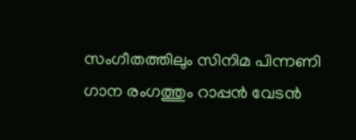സംഗീതത്തിലും സിനിമ പിന്നണി ഗാന രംഗത്തും റാപ്പന്‍ വേടന്‍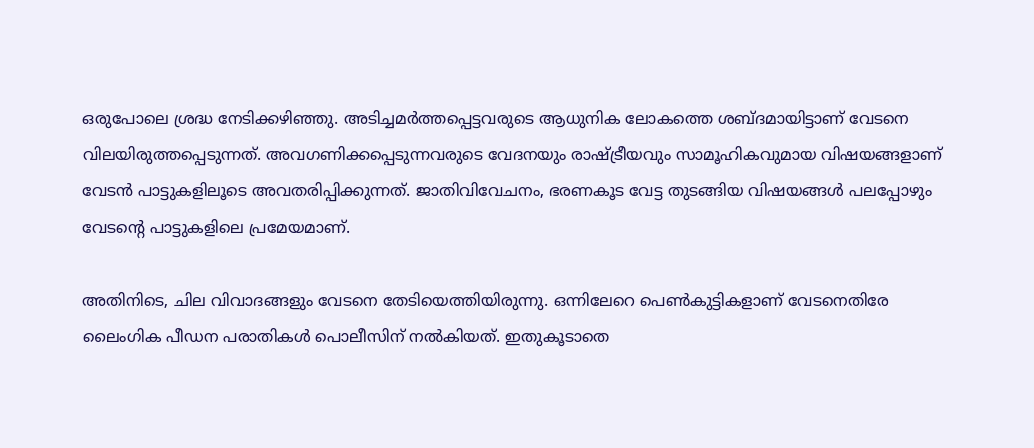ഒരുപോലെ ശ്രദ്ധ നേടിക്കഴിഞ്ഞു. അടിച്ചമര്‍ത്തപ്പെട്ടവരുടെ ആധുനിക ലോകത്തെ ശബ്ദമായിട്ടാണ് വേടനെ വിലയിരുത്തപ്പെടുന്നത്. അവഗണിക്കപ്പെടുന്നവരുടെ വേദനയും രാഷ്ട്രീയവും സാമൂഹികവുമായ വിഷയങ്ങളാണ് വേടന്‍ പാട്ടുകളിലൂടെ അവതരിപ്പിക്കുന്നത്. ജാതിവിവേചനം, ഭരണകൂട വേട്ട തുടങ്ങിയ വിഷയങ്ങള്‍ പലപ്പോഴും വേടന്റെ പാട്ടുകളിലെ പ്രമേയമാണ്.

അതിനിടെ, ചില വിവാദങ്ങളും വേടനെ തേടിയെത്തിയിരുന്നു. ഒന്നിലേറെ പെണ്‍കുട്ടികളാണ് വേടനെതിരേ ലൈംഗിക പീഡന പരാതികള്‍ പൊലീസിന് നല്‍കിയത്. ഇതുകൂടാതെ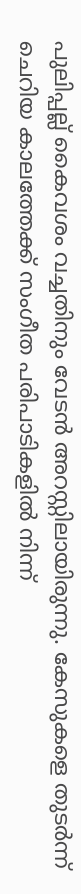പുലിപ്പല്ല് കൈവശം വച്ചതിനും വേടന്‍ അറസ്റ്റിലായിരുന്നു. കേസുകളെ തുടര്‍ന്ന് ചെറിയ കാലത്തേക്ക് സംഗീത പരിപാടികളില്‍ നിന്ന്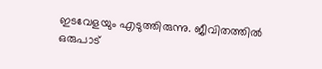ഇടവേളയും എടുത്തിരുന്നു. ജീവിതത്തില്‍ ഒരുപാട്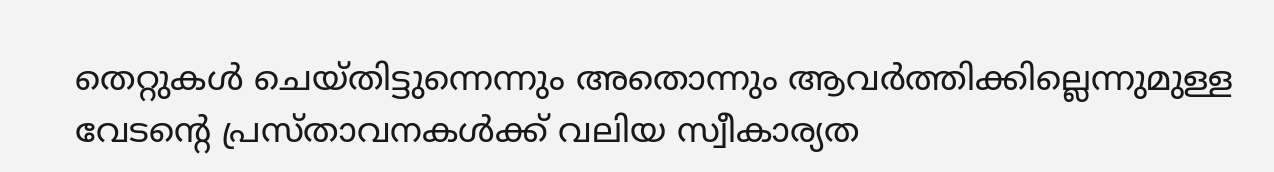തെറ്റുകള്‍ ചെയ്തിട്ടുന്നെന്നും അതൊന്നും ആവര്‍ത്തിക്കില്ലെന്നുമുള്ള വേടന്റെ പ്രസ്താവനകള്‍ക്ക് വലിയ സ്വീകാര്യത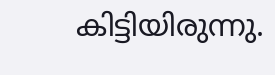കിട്ടിയിരുന്നു.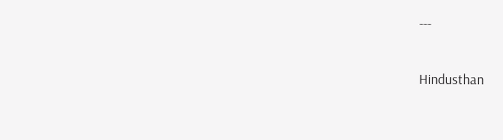---

Hindusthan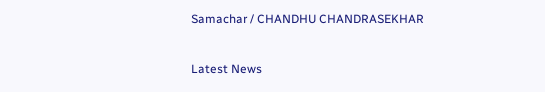Samachar / CHANDHU CHANDRASEKHAR


Latest News